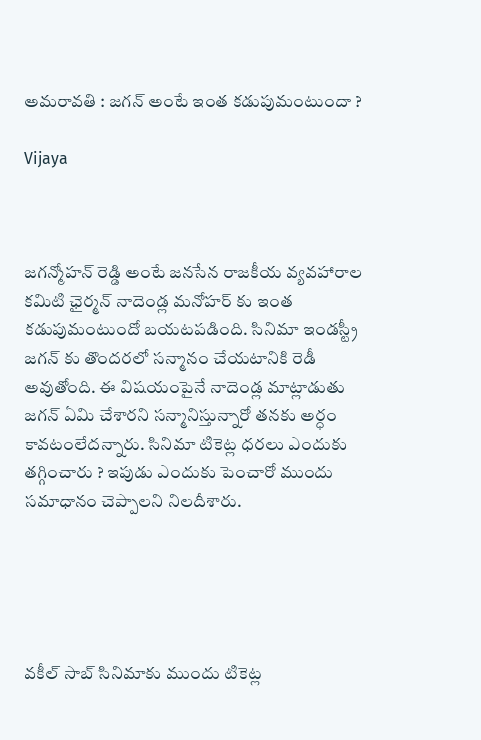అమరావతి : జగన్ అంటే ఇంత కడుపుమంటుందా ?

Vijaya



జగన్మోహన్ రెడ్డి అంటే జనసేన రాజకీయ వ్యవహారాల కమిటి ఛైర్మన్ నాదెండ్ల మనోహర్ కు ఇంత కడుపుమంటుందో బయటపడింది. సినిమా ఇండస్ట్రీ జగన్ కు తొందరలో సన్మానం చేయటానికి రెడీ అవుతోంది. ఈ విషయంపైనే నాదెండ్ల మాట్లాడుతు జగన్ ఏమి చేశారని సన్మానిస్తున్నారో తనకు అర్ధం కావటంలేదన్నారు. సినిమా టికెట్ల ధరలు ఎందుకు తగ్గించారు ? ఇపుడు ఎందుకు పెంచారో ముందు సమాధానం చెప్పాలని నిలదీశారు.





వకీల్ సాబ్ సినిమాకు ముందు టికెట్ల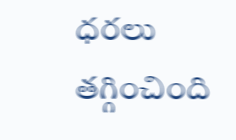ధరలు తగ్గించింది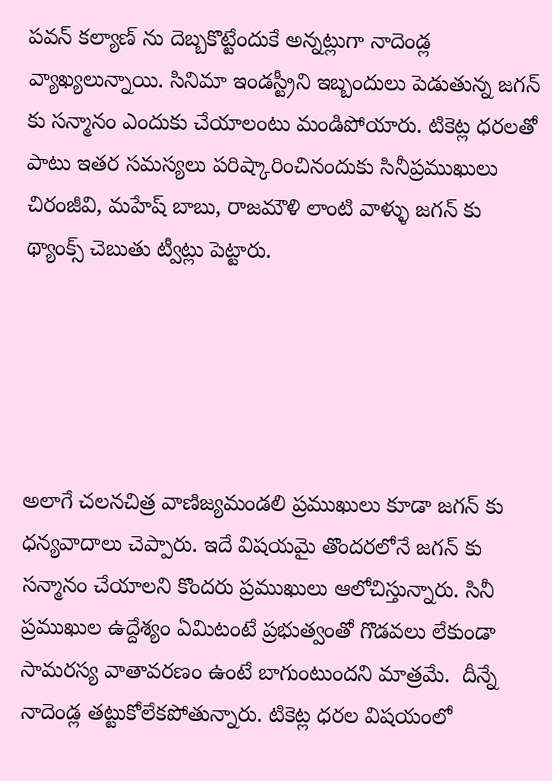పవన్ కల్యాణ్ ను దెబ్బకొట్టేందుకే అన్నట్లుగా నాదెండ్ల వ్యాఖ్యలున్నాయి. సినిమా ఇండస్ట్రీని ఇబ్బందులు పెడుతున్న జగన్ కు సన్మానం ఎందుకు చేయాలంటు మండిపోయారు. టికెట్ల ధరలతో పాటు ఇతర సమస్యలు పరిష్కారించినందుకు సినీప్రముఖులు చిరంజీవి, మహేష్ బాబు, రాజమౌళి లాంటి వాళ్ళు జగన్ కు థ్యాంక్స్ చెబుతు ట్వీట్లు పెట్టారు.





అలాగే చలనచిత్ర వాణిజ్యమండలి ప్రముఖులు కూడా జగన్ కు ధన్యవాదాలు చెప్పారు. ఇదే విషయమై తొందరలోనే జగన్ కు సన్మానం చేయాలని కొందరు ప్రముఖులు ఆలోచిస్తున్నారు. సినీ ప్రముఖుల ఉద్దేశ్యం ఏమిటంటే ప్రభుత్వంతో గొడవలు లేకుండా సామరస్య వాతావరణం ఉంటే బాగుంటుందని మాత్రమే.  దీన్నే నాదెండ్ల తట్టుకోలేకపోతున్నారు. టికెట్ల ధరల విషయంలో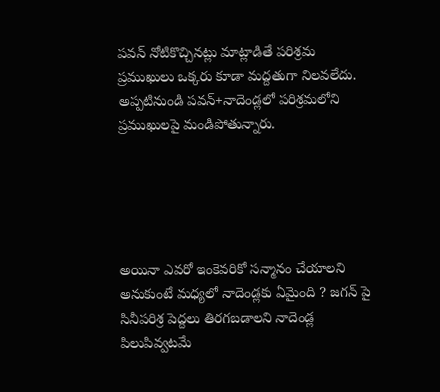పవన్ నోటికొచ్చినట్లు మాట్లాడితే పరిశ్రమ ప్రముఖులు ఒక్కరు కూడా మద్దతుగా నిలవలేదు. అప్పటినుండి పవన్+నాదెండ్లలో పరిశ్రమలోని ప్రముఖులపై మండిపోతున్నారు.





అయినా ఎవరో ఇంకెవరికో సన్మానం చేయాలని అనుకుంటే మధ్యలో నాదెండ్లకు ఏమైంది ? జగన్ పై సినీపరిశ్ర పెద్దలు తిరగబడాలని నాదెండ్ల పిలుపివ్వటమే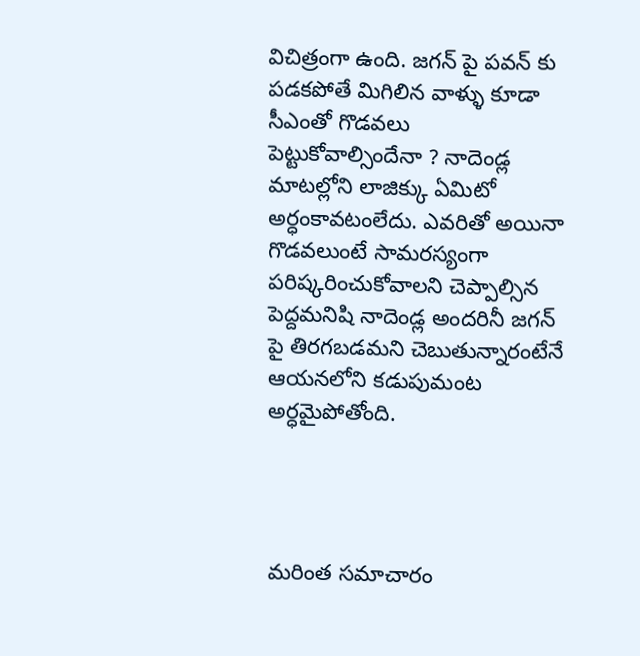విచిత్రంగా ఉంది. జగన్ పై పవన్ కు పడకపోతే మిగిలిన వాళ్ళు కూడా సీఎంతో గొడవలు పెట్టుకోవాల్సిందేనా ? నాదెండ్ల మాటల్లోని లాజిక్కు ఏమిటో అర్ధంకావటంలేదు. ఎవరితో అయినా గొడవలుంటే సామరస్యంగా పరిష్కరించుకోవాలని చెప్పాల్సిన పెద్దమనిషి నాదెండ్ల అందరినీ జగన్  పై తిరగబడమని చెబుతున్నారంటేనే ఆయనలోని కడుపుమంట అర్ధమైపోతోంది.




మరింత సమాచారం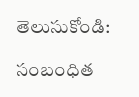తెలుసుకోండి:

సంబంధిత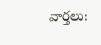వార్తలు: